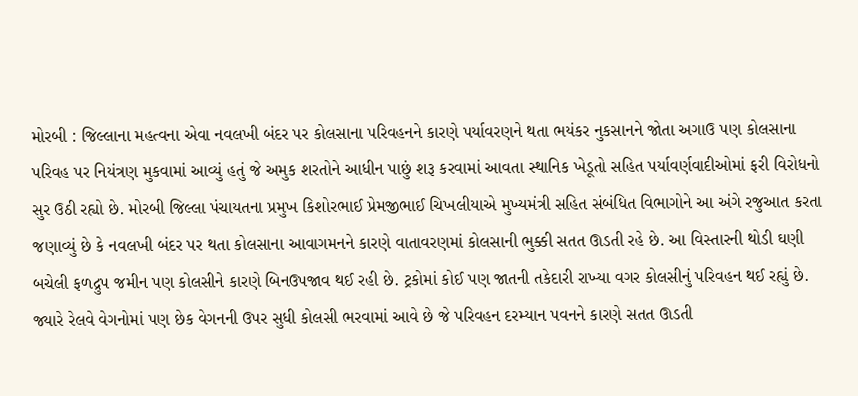મોરબી : જિલ્લાના મહત્વના એવા નવલખી બંદર પર કોલસાના પરિવહનને કારણે પર્યાવરણને થતા ભયંકર નુકસાનને જોતા અગાઉ પણ કોલસાના પરિવહ પર નિયંત્રણ મુકવામાં આવ્યું હતું જે અમુક શરતોને આધીન પાછું શરૂ કરવામાં આવતા સ્થાનિક ખેડૂતો સહિત પર્યાવર્ણવાદીઓમાં ફરી વિરોધનો સુર ઉઠી રહ્યો છે. મોરબી જિલ્લા પંચાયતના પ્રમુખ કિશોરભાઈ પ્રેમજીભાઈ ચિખલીયાએ મુખ્યમંત્રી સહિત સંબંધિત વિભાગોને આ અંગે રજુઆત કરતા જણાવ્યું છે કે નવલખી બંદર પર થતા કોલસાના આવાગમનને કારણે વાતાવરણમાં કોલસાની ભુક્કી સતત ઊડતી રહે છે. આ વિસ્તારની થોડી ઘણી બચેલી ફળદ્રુપ જમીન પણ કોલસીને કારણે બિનઉપજાવ થઈ રહી છે. ટ્રકોમાં કોઈ પણ જાતની તકેદારી રાખ્યા વગર કોલસીનું પરિવહન થઈ રહ્યું છે. જ્યારે રેલવે વેગનોમાં પણ છેક વેગનની ઉપર સુધી કોલસી ભરવામાં આવે છે જે પરિવહન દરમ્યાન પવનને કારણે સતત ઊડતી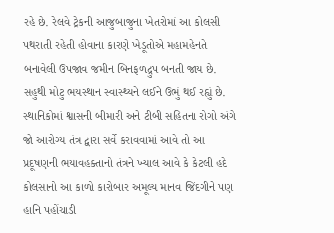રહે છે. રેલવે ટ્રેકની આજુબાજુના ખેતરોમાં આ કોલસી પથરાતી રહેતી હોવાના કારણે ખેડૂતોએ મહામહેનતે બનાવેલી ઉપજાવ જમીન બિનફળદ્રુપ બનતી જાય છે. સહુથી મોટુ ભયસ્થાન સ્વાસ્થ્યને લઈને ઉભું થઈ રહ્યું છે. સ્થાનિકોમાં શ્વાસની બીમારી અને ટીબી સહિતના રોગો અંગે જો આરોગ્ય તંત્ર દ્વારા સર્વે કરાવવામાં આવે તો આ પ્રદૂષણની ભયાવહક્તાનો તંત્રને ખ્યાલ આવે કે કેટલી હદે કોલસાનો આ કાળો કારોબાર અમૂલ્ય માનવ જિંદગીને પણ હાનિ પહોંચાડી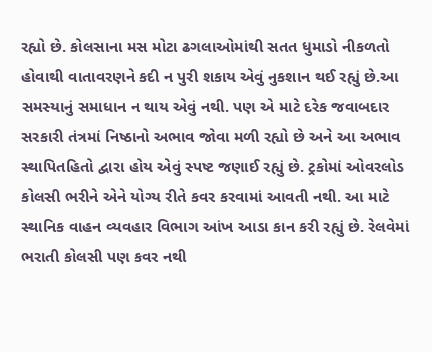રહ્યો છે. કોલસાના મસ મોટા ઢગલાઓમાંથી સતત ધુમાડો નીકળતો હોવાથી વાતાવરણને કદી ન પુરી શકાય એવું નુકશાન થઈ રહ્યું છે.આ સમસ્યાનું સમાધાન ન થાય એવું નથી. પણ એ માટે દરેક જવાબદાર સરકારી તંત્રમાં નિષ્ઠાનો અભાવ જોવા મળી રહ્યો છે અને આ અભાવ સ્થાપિતહિતો દ્વારા હોય એવું સ્પષ્ટ જણાઈ રહ્યું છે. ટ્રકોમાં ઓવરલોડ કોલસી ભરીને એને યોગ્ય રીતે કવર કરવામાં આવતી નથી. આ માટે સ્થાનિક વાહન વ્યવહાર વિભાગ આંખ આડા કાન કરી રહ્યું છે. રેલવેમાં ભરાતી કોલસી પણ કવર નથી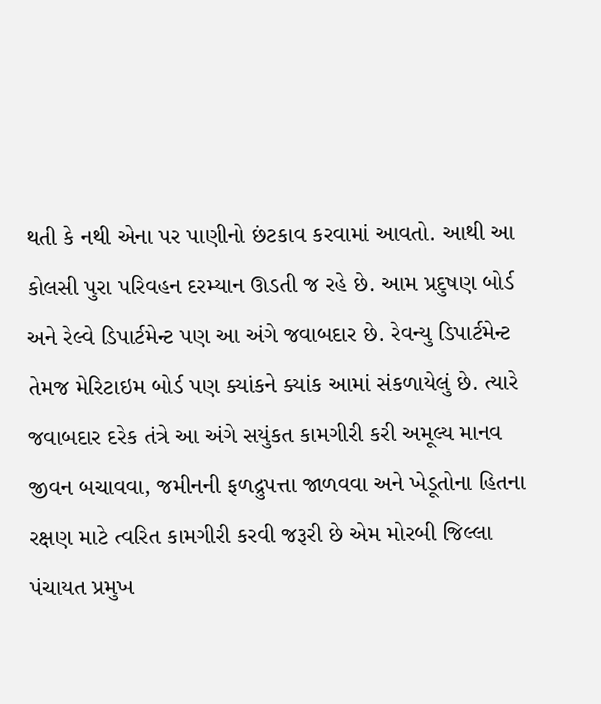થતી કે નથી એના પર પાણીનો છંટકાવ કરવામાં આવતો. આથી આ કોલસી પુરા પરિવહન દરમ્યાન ઊડતી જ રહે છે. આમ પ્રદુષણ બોર્ડ અને રેલ્વે ડિપાર્ટમેન્ટ પણ આ અંગે જવાબદાર છે. રેવન્યુ ડિપાર્ટમેન્ટ તેમજ મેરિટાઇમ બોર્ડ પણ ક્યાંકને ક્યાંક આમાં સંકળાયેલું છે. ત્યારે જવાબદાર દરેક તંત્રે આ અંગે સયુંકત કામગીરી કરી અમૂલ્ય માનવ જીવન બચાવવા, જમીનની ફળદ્રુપત્તા જાળવવા અને ખેડૂતોના હિતના રક્ષણ માટે ત્વરિત કામગીરી કરવી જરૂરી છે એમ મોરબી જિલ્લા પંચાયત પ્રમુખ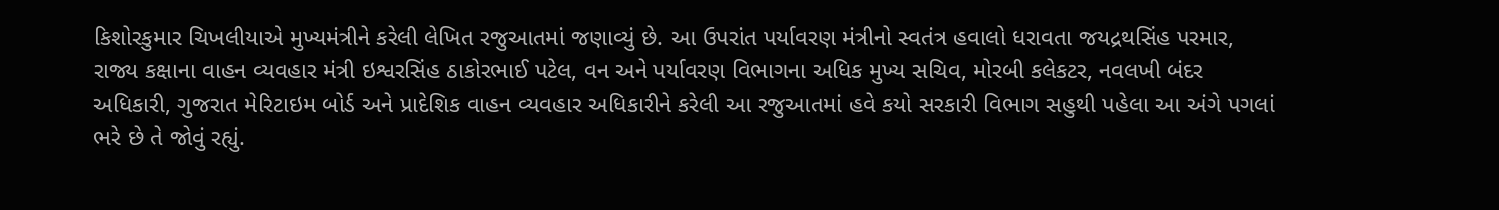કિશોરકુમાર ચિખલીયાએ મુખ્યમંત્રીને કરેલી લેખિત રજુઆતમાં જણાવ્યું છે. આ ઉપરાંત પર્યાવરણ મંત્રીનો સ્વતંત્ર હવાલો ધરાવતા જયદ્રથસિંહ પરમાર, રાજ્ય કક્ષાના વાહન વ્યવહાર મંત્રી ઇશ્વરસિંહ ઠાકોરભાઈ પટેલ, વન અને પર્યાવરણ વિભાગના અધિક મુખ્ય સચિવ, મોરબી કલેકટર, નવલખી બંદર અધિકારી, ગુજરાત મેરિટાઇમ બોર્ડ અને પ્રાદેશિક વાહન વ્યવહાર અધિકારીને કરેલી આ રજુઆતમાં હવે કયો સરકારી વિભાગ સહુથી પહેલા આ અંગે પગલાં ભરે છે તે જોવું રહ્યું.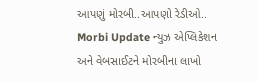આપણું મોરબી..આપણો રેડીઓ.. Morbi Update ન્યુઝ એપ્લિકેશન અને વેબસાઈટને મોરબીના લાખો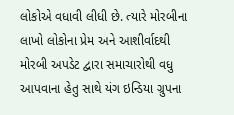લોકોએ વધાવી લીધી છે. ત્યારે મોરબીના લાખો લોકોના પ્રેમ અને આશીર્વાદથી મોરબી અપડેટ દ્વારા સમાચારોથી વધુ આપવાના હેતુ સાથે યંગ ઇન્ડિયા ગ્રુપના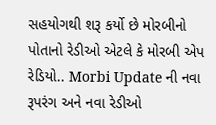સહયોગથી શરૂ કર્યો છે મોરબીનો પોતાનો રેડીઓ એટલે કે મોરબી એપ રેડિયો.. Morbi Update ની નવા રૂપરંગ અને નવા રેડીઓ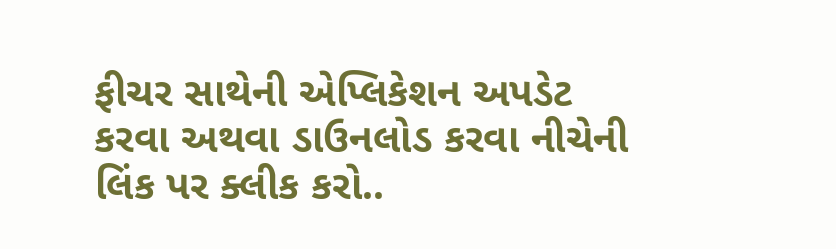ફીચર સાથેની એપ્લિકેશન અપડેટ કરવા અથવા ડાઉનલોડ કરવા નીચેની લિંક પર ક્લીક કરો..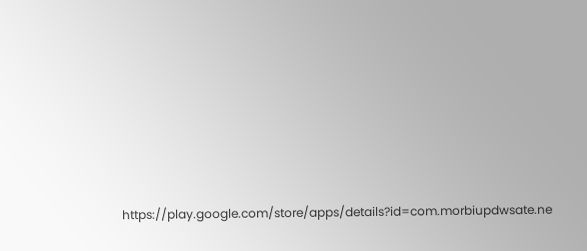https://play.google.com/store/apps/details?id=com.morbiupdwsate.ne